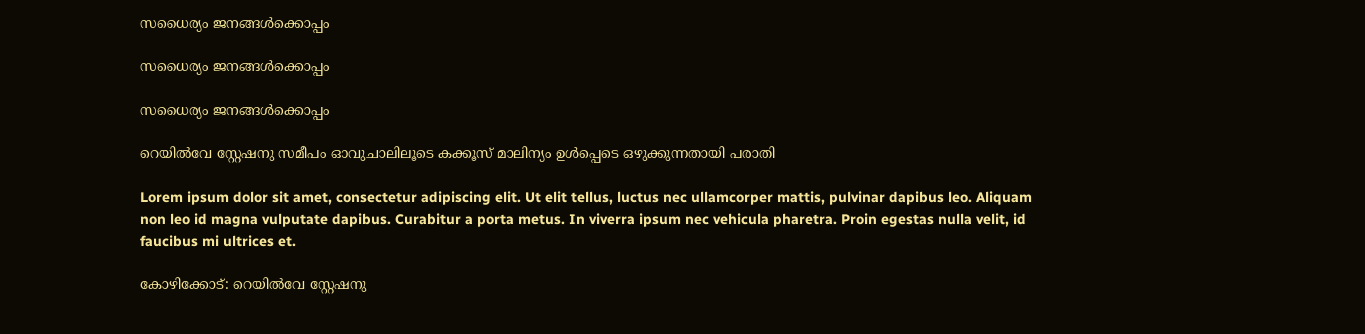സധൈര്യം ജനങ്ങൾക്കൊപ്പം

സധൈര്യം ജനങ്ങൾക്കൊപ്പം

സധൈര്യം ജനങ്ങൾക്കൊപ്പം

റെയില്‍വേ സ്റ്റേഷനു സമീപം ഓവുചാലിലൂടെ കക്കൂസ് മാലിന്യം ഉള്‍പ്പെടെ ഒഴുക്കുന്നതായി പരാതി

Lorem ipsum dolor sit amet, consectetur adipiscing elit. Ut elit tellus, luctus nec ullamcorper mattis, pulvinar dapibus leo. Aliquam non leo id magna vulputate dapibus. Curabitur a porta metus. In viverra ipsum nec vehicula pharetra. Proin egestas nulla velit, id faucibus mi ultrices et.

കോഴിക്കോട്: റെയില്‍വേ സ്റ്റേഷനു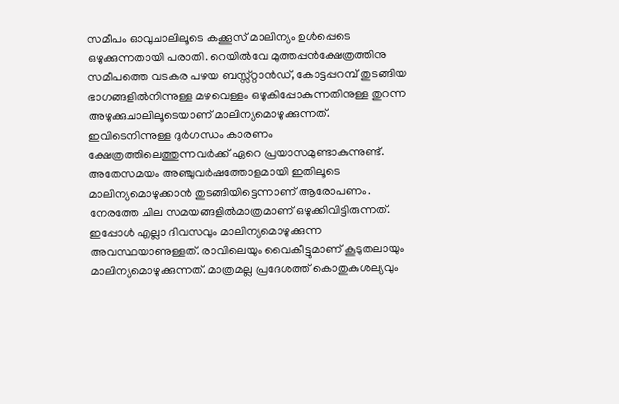സമീപം ഓവുചാലിലൂടെ കക്കൂസ് മാലിന്യം ഉള്‍പ്പെടെ ഒഴുക്കുന്നതായി പരാതി. റെയില്‍വേ മുത്തപ്പന്‍ക്ഷേത്രത്തിനു സമീപത്തെ വടകര പഴയ ബസ്സ്റ്റാന്‍ഡ്, കോട്ടപ്പറമ്പ് തുടങ്ങിയ ഭാഗങ്ങളില്‍നിന്നുള്ള മഴവെള്ളം ഒഴുകിപ്പോകുന്നതിനുള്ള തുറന്ന അഴുക്കുചാലിലൂടെയാണ് മാലിന്യമൊഴുക്കുന്നത്. ഇവിടെനിന്നുള്ള ദുര്‍ഗന്ധം കാരണം ക്ഷേത്രത്തിലെത്തുന്നവര്‍ക്ക് ഏറെ പ്രയാസമുണ്ടാകുന്നുണ്ട്. അതേസമയം അഞ്ചുവര്‍ഷത്തോളമായി ഇതിലൂടെ മാലിന്യമൊഴുക്കാന്‍ തുടങ്ങിയിട്ടെന്നാണ് ആരോപണം. നേരത്തേ ചില സമയങ്ങളില്‍മാത്രമാണ് ഒഴുക്കിവിട്ടിരുന്നത്. ഇപ്പോള്‍ എല്ലാ ദിവസവും മാലിന്യമൊഴുക്കുന്ന അവസ്ഥയാണുള്ളത്. രാവിലെയും വൈകീട്ടുമാണ് കൂടുതലായും മാലിന്യമൊഴുക്കുന്നത്. മാത്രമല്ല പ്രദേശത്ത് കൊതുകുശല്യവും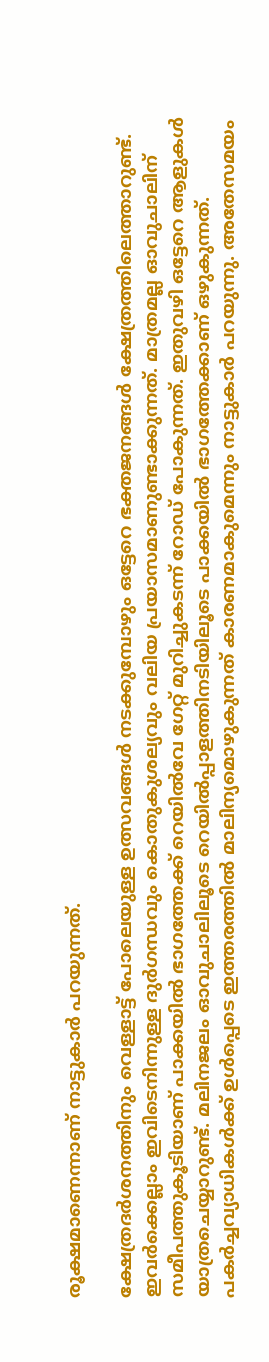രൂക്ഷമാണെന്നാണ് നാട്ടുകാര്‍ പറയുന്നത്.

ക്ഷേത്രദര്‍ശനത്തിനും വെള്ളാട്ട് പോലെയുള്ള ഉത്സവങ്ങള്‍ നടക്കുമ്പോഴും ഒട്ടേറെ ഭക്തജനങ്ങള്‍ ക്ഷേത്രത്തിലെത്താറുണ്ട്. ഇവര്‍ക്കെല്ലാം ഇവിടെനിന്നുള്ള ദുര്‍ഗന്ധവും കൊതുകുശല്യവും വലിയ പ്രയാസമാണുണ്ടാക്കുന്നത്. മാത്രമല്ല ഓവുചാലിന് സമീപത്തുകൂടിയാണ് പാക്കയില്‍ ഭാഗത്തേക്ക് റെയില്‍വേ ഗേറ്റ് മുറിച്ചുകടന്ന് റോഡ് പോകുന്നത്. ഇതുവഴി ഒട്ടേറെ ആളുകള്‍ യാത്രചെയ്യാറുണ്ട്. മലിനജലം ഓവുചാലിലൂടെ റെയില്‍പ്പാളത്തിനടിയിലൂടെ പാക്കയില്‍ ഭാഗത്തേക്കാണ് ഒഴുകുന്നത്. പകര്‍ച്ചവ്യാധികള്‍ക്ക് ഉള്‍പ്പെടെ ഇത്തരത്തില്‍ മാലിന്യമൊഴുകുന്നത് കാരണമാകുമെന്നും നാട്ടുകാര്‍ പറയുന്നു. അതേസമയം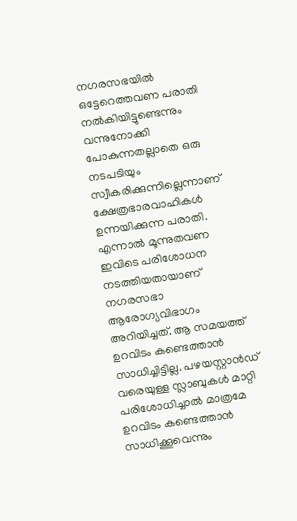നഗരസഭയില്‍ ഒട്ടേറെത്തവണ പരാതി നല്‍കിയിട്ടുണ്ടെന്നും വന്നുനോക്കി പോകുന്നതല്ലാതെ ഒരു നടപടിയും സ്വീകരിക്കുന്നില്ലെന്നാണ് ക്ഷേത്രഭാരവാഹികൾ ഉന്നയിക്കുന്ന പരാതി. എന്നാല്‍ മൂന്നുതവണ ഇവിടെ പരിശോധന നടത്തിയതായാണ് നഗരസഭാ ആരോഗ്യവിഭാഗം അറിയിച്ചത്. ആ സമയത്ത് ഉറവിടം കണ്ടെത്താന്‍ സാധിച്ചിട്ടില്ല. പഴയസ്റ്റാന്‍ഡ് വരെയുള്ള സ്ലാബുകള്‍ മാറ്റി പരിശോധിച്ചാല്‍ മാത്രമേ ഉറവിടം കണ്ടെത്താന്‍ സാധിക്കൂവെന്നും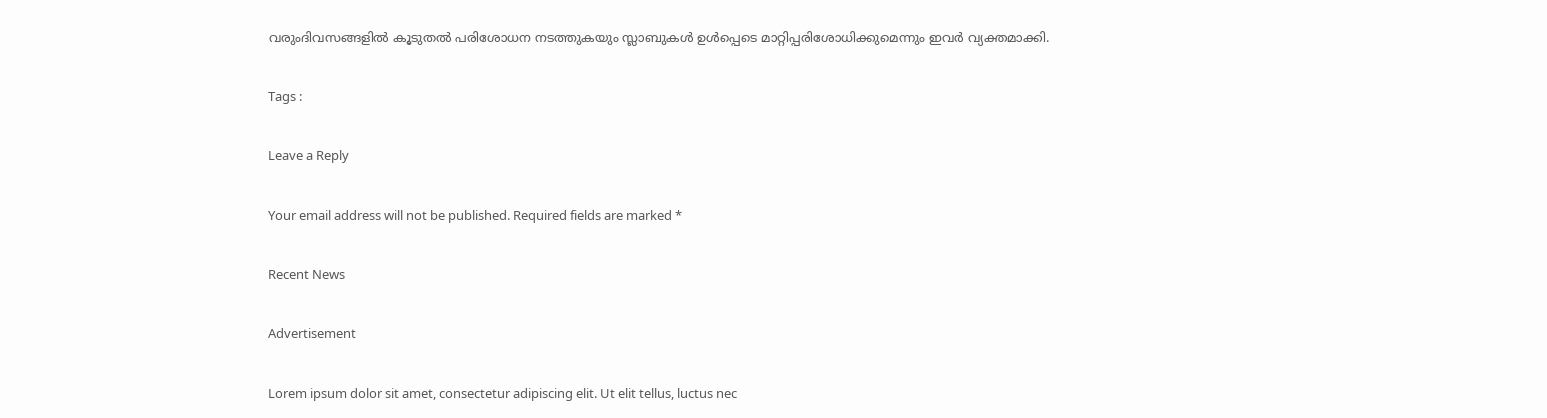വരുംദിവസങ്ങളില്‍ കൂടുതല്‍ പരിശോധന നടത്തുകയും സ്ലാബുകള്‍ ഉള്‍പ്പെടെ മാറ്റിപ്പരിശോധിക്കുമെന്നും ഇവര്‍ വ്യക്തമാക്കി.

Tags :

Leave a Reply

Your email address will not be published. Required fields are marked *

Recent News

Advertisement

Lorem ipsum dolor sit amet, consectetur adipiscing elit. Ut elit tellus, luctus nec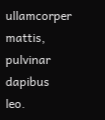ullamcorper mattis, pulvinar dapibus leo.